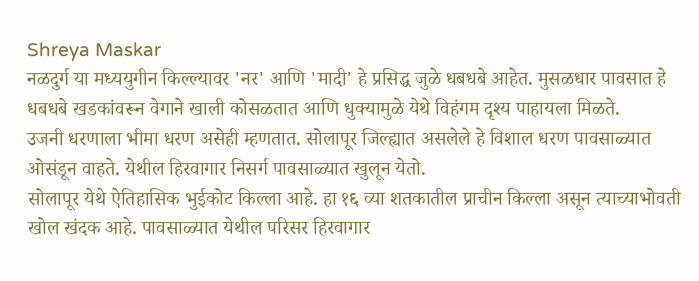Shreya Maskar
नळदुर्ग या मध्ययुगीन किल्ल्यावर 'नर' आणि 'मादी' हे प्रसिद्ध जुळे धबधबे आहेत. मुसळधार पावसात हे धबधबे खडकांवरून वेगाने खाली कोसळतात आणि धुक्यामुळे येथे विहंगम दृश्य पाहायला मिळते.
उजनी धरणाला भीमा धरण असेही म्हणतात. सोलापूर जिल्ह्यात असलेले हे विशाल धरण पावसाळ्यात ओसंडून वाहते. येथील हिरवागार निसर्ग पावसाळ्यात खुलून येतो.
सोलापूर येथे ऐतिहासिक भुईकोट किल्ला आहे. हा १६ व्या शतकातील प्राचीन किल्ला असून त्याच्याभोवती खोल खंदक आहे. पावसाळ्यात येथील परिसर हिरवागार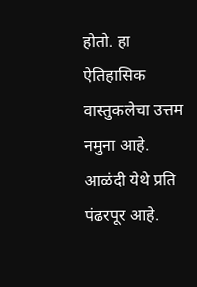होतो. हा ऐतिहासिक वास्तुकलेचा उत्तम नमुना आहे.
आळंदी येथे प्रति पंढरपूर आहे.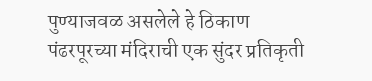पुण्याजवळ असलेले हे ठिकाण पंढरपूरच्या मंदिराची एक सुंदर प्रतिकृती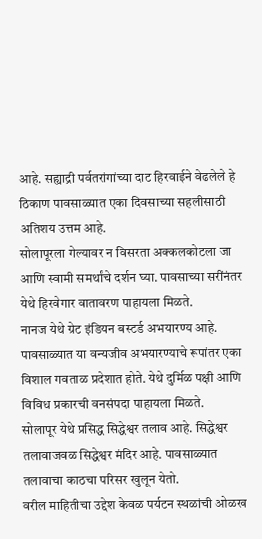आहे. सह्याद्री पर्वतरांगांच्या दाट हिरवाईने वेढलेले हे ठिकाण पावसाळ्यात एका दिवसाच्या सहलीसाठी अतिशय उत्तम आहे.
सोलापूरला गेल्यावर न विसरता अक्कलकोटला जा आणि स्वामी समर्थांचे दर्शन घ्या. पावसाच्या सरींनंतर येथे हिरवेगार वातावरण पाहायला मिळते.
नानज येथे ग्रेट इंडियन बस्टर्ड अभयारण्य आहे. पावसाळ्यात या वन्यजीव अभयारण्याचे रूपांतर एका विशाल गवताळ प्रदेशात होते. येथे दुर्मिळ पक्षी आणि विविध प्रकारची वनसंपदा पाहायला मिळते.
सोलापूर येथे प्रसिद्ध सिद्धेश्वर तलाव आहे. सिद्धेश्वर तलावाजवळ सिद्धेश्वर मंदिर आहे. पावसाळ्यात तलावाचा काठचा परिसर खुलून येतो.
वरील माहितीचा उद्देश केवळ पर्यटन स्थळांची ओळख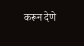करून देणे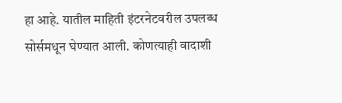हा आहे. यातील माहिती इंटरनेटवरील उपलब्ध सोर्समधून घेण्यात आली. कोणत्याही वादाशी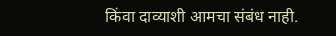किंवा दाव्याशी आमचा संबंध नाही.